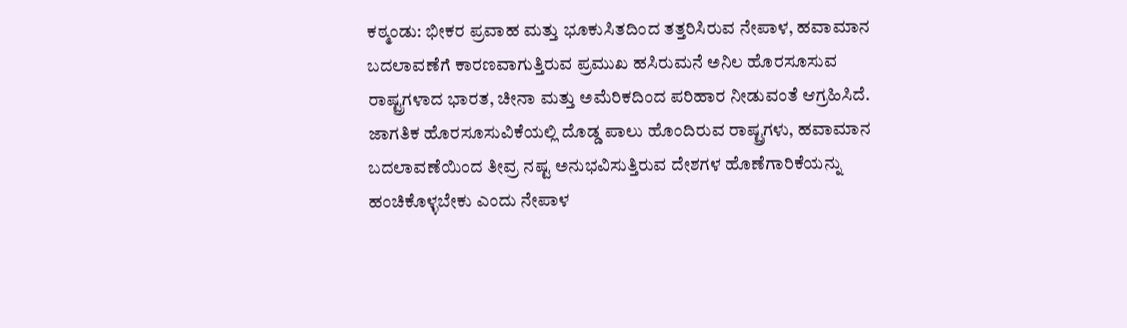ಕಠ್ಮಂಡು: ಭೀಕರ ಪ್ರವಾಹ ಮತ್ತು ಭೂಕುಸಿತದಿಂದ ತತ್ತರಿಸಿರುವ ನೇಪಾಳ, ಹವಾಮಾನ ಬದಲಾವಣೆಗೆ ಕಾರಣವಾಗುತ್ತಿರುವ ಪ್ರಮುಖ ಹಸಿರುಮನೆ ಅನಿಲ ಹೊರಸೂಸುವ ರಾಷ್ಟ್ರಗಳಾದ ಭಾರತ, ಚೀನಾ ಮತ್ತು ಅಮೆರಿಕದಿಂದ ಪರಿಹಾರ ನೀಡುವಂತೆ ಆಗ್ರಹಿಸಿದೆ.
ಜಾಗತಿಕ ಹೊರಸೂಸುವಿಕೆಯಲ್ಲಿ ದೊಡ್ಡ ಪಾಲು ಹೊಂದಿರುವ ರಾಷ್ಟ್ರಗಳು, ಹವಾಮಾನ ಬದಲಾವಣೆಯಿಂದ ತೀವ್ರ ನಷ್ಟ ಅನುಭವಿಸುತ್ತಿರುವ ದೇಶಗಳ ಹೊಣೆಗಾರಿಕೆಯನ್ನು ಹಂಚಿಕೊಳ್ಳಬೇಕು ಎಂದು ನೇಪಾಳ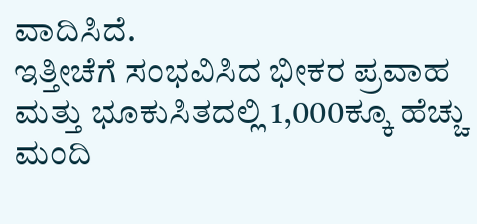ವಾದಿಸಿದೆ.
ಇತ್ತೀಚೆಗೆ ಸಂಭವಿಸಿದ ಭೀಕರ ಪ್ರವಾಹ ಮತ್ತು ಭೂಕುಸಿತದಲ್ಲಿ 1,000ಕ್ಕೂ ಹೆಚ್ಚು ಮಂದಿ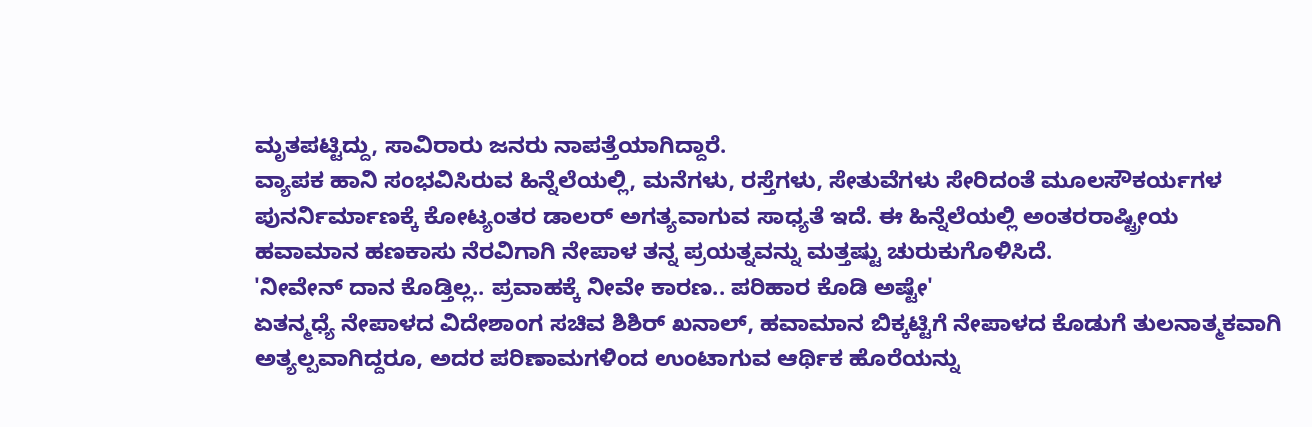ಮೃತಪಟ್ಟಿದ್ದು, ಸಾವಿರಾರು ಜನರು ನಾಪತ್ತೆಯಾಗಿದ್ದಾರೆ.
ವ್ಯಾಪಕ ಹಾನಿ ಸಂಭವಿಸಿರುವ ಹಿನ್ನೆಲೆಯಲ್ಲಿ, ಮನೆಗಳು, ರಸ್ತೆಗಳು, ಸೇತುವೆಗಳು ಸೇರಿದಂತೆ ಮೂಲಸೌಕರ್ಯಗಳ ಪುನರ್ನಿರ್ಮಾಣಕ್ಕೆ ಕೋಟ್ಯಂತರ ಡಾಲರ್ ಅಗತ್ಯವಾಗುವ ಸಾಧ್ಯತೆ ಇದೆ. ಈ ಹಿನ್ನೆಲೆಯಲ್ಲಿ ಅಂತರರಾಷ್ಟ್ರೀಯ ಹವಾಮಾನ ಹಣಕಾಸು ನೆರವಿಗಾಗಿ ನೇಪಾಳ ತನ್ನ ಪ್ರಯತ್ನವನ್ನು ಮತ್ತಷ್ಟು ಚುರುಕುಗೊಳಿಸಿದೆ.
'ನೀವೇನ್ ದಾನ ಕೊಡ್ತಿಲ್ಲ.. ಪ್ರವಾಹಕ್ಕೆ ನೀವೇ ಕಾರಣ.. ಪರಿಹಾರ ಕೊಡಿ ಅಷ್ಟೇ'
ಏತನ್ಮಧ್ಯೆ ನೇಪಾಳದ ವಿದೇಶಾಂಗ ಸಚಿವ ಶಿಶಿರ್ ಖನಾಲ್, ಹವಾಮಾನ ಬಿಕ್ಕಟ್ಟಿಗೆ ನೇಪಾಳದ ಕೊಡುಗೆ ತುಲನಾತ್ಮಕವಾಗಿ ಅತ್ಯಲ್ಪವಾಗಿದ್ದರೂ, ಅದರ ಪರಿಣಾಮಗಳಿಂದ ಉಂಟಾಗುವ ಆರ್ಥಿಕ ಹೊರೆಯನ್ನು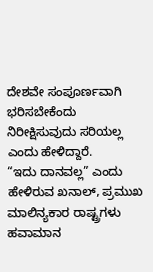ದೇಶವೇ ಸಂಪೂರ್ಣವಾಗಿ ಭರಿಸಬೇಕೆಂದು ನಿರೀಕ್ಷಿಸುವುದು ಸರಿಯಲ್ಲ ಎಂದು ಹೇಳಿದ್ದಾರೆ.
“ಇದು ದಾನವಲ್ಲ” ಎಂದು ಹೇಳಿರುವ ಖನಾಲ್, ಪ್ರಮುಖ ಮಾಲಿನ್ಯಕಾರ ರಾಷ್ಟ್ರಗಳು ಹವಾಮಾನ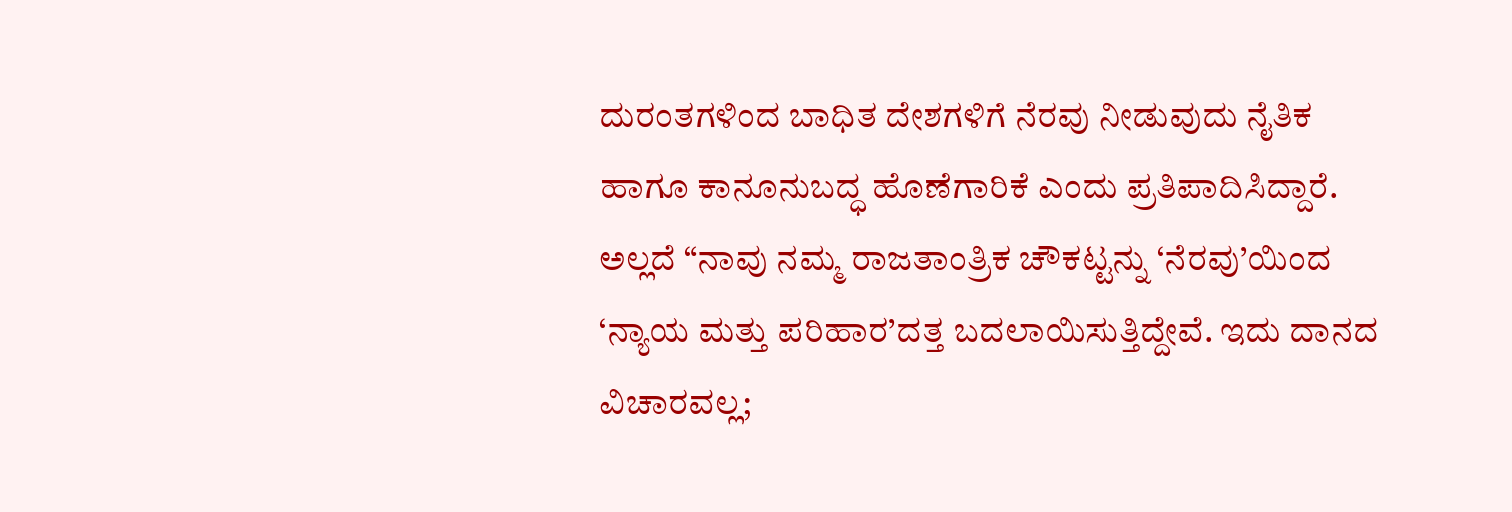ದುರಂತಗಳಿಂದ ಬಾಧಿತ ದೇಶಗಳಿಗೆ ನೆರವು ನೀಡುವುದು ನೈತಿಕ ಹಾಗೂ ಕಾನೂನುಬದ್ಧ ಹೊಣೆಗಾರಿಕೆ ಎಂದು ಪ್ರತಿಪಾದಿಸಿದ್ದಾರೆ.
ಅಲ್ಲದೆ “ನಾವು ನಮ್ಮ ರಾಜತಾಂತ್ರಿಕ ಚೌಕಟ್ಟನ್ನು ‘ನೆರವು’ಯಿಂದ ‘ನ್ಯಾಯ ಮತ್ತು ಪರಿಹಾರ’ದತ್ತ ಬದಲಾಯಿಸುತ್ತಿದ್ದೇವೆ. ಇದು ದಾನದ ವಿಚಾರವಲ್ಲ;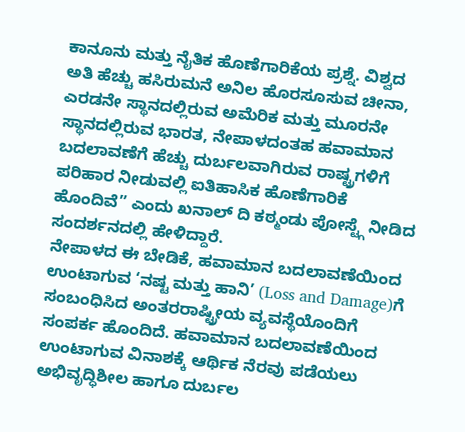ಕಾನೂನು ಮತ್ತು ನೈತಿಕ ಹೊಣೆಗಾರಿಕೆಯ ಪ್ರಶ್ನೆ. ವಿಶ್ವದ ಅತಿ ಹೆಚ್ಚು ಹಸಿರುಮನೆ ಅನಿಲ ಹೊರಸೂಸುವ ಚೀನಾ, ಎರಡನೇ ಸ್ಥಾನದಲ್ಲಿರುವ ಅಮೆರಿಕ ಮತ್ತು ಮೂರನೇ ಸ್ಥಾನದಲ್ಲಿರುವ ಭಾರತ, ನೇಪಾಳದಂತಹ ಹವಾಮಾನ ಬದಲಾವಣೆಗೆ ಹೆಚ್ಚು ದುರ್ಬಲವಾಗಿರುವ ರಾಷ್ಟ್ರಗಳಿಗೆ ಪರಿಹಾರ ನೀಡುವಲ್ಲಿ ಐತಿಹಾಸಿಕ ಹೊಣೆಗಾರಿಕೆ ಹೊಂದಿವೆ” ಎಂದು ಖನಾಲ್ ದಿ ಕಠ್ಮಂಡು ಪೋಸ್ಟ್ಗೆ ನೀಡಿದ ಸಂದರ್ಶನದಲ್ಲಿ ಹೇಳಿದ್ದಾರೆ.
ನೇಪಾಳದ ಈ ಬೇಡಿಕೆ, ಹವಾಮಾನ ಬದಲಾವಣೆಯಿಂದ ಉಂಟಾಗುವ ‘ನಷ್ಟ ಮತ್ತು ಹಾನಿ’ (Loss and Damage)ಗೆ ಸಂಬಂಧಿಸಿದ ಅಂತರರಾಷ್ಟ್ರೀಯ ವ್ಯವಸ್ಥೆಯೊಂದಿಗೆ ಸಂಪರ್ಕ ಹೊಂದಿದೆ. ಹವಾಮಾನ ಬದಲಾವಣೆಯಿಂದ ಉಂಟಾಗುವ ವಿನಾಶಕ್ಕೆ ಆರ್ಥಿಕ ನೆರವು ಪಡೆಯಲು ಅಭಿವೃದ್ಧಿಶೀಲ ಹಾಗೂ ದುರ್ಬಲ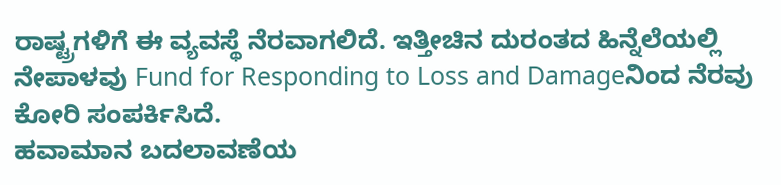ರಾಷ್ಟ್ರಗಳಿಗೆ ಈ ವ್ಯವಸ್ಥೆ ನೆರವಾಗಲಿದೆ. ಇತ್ತೀಚಿನ ದುರಂತದ ಹಿನ್ನೆಲೆಯಲ್ಲಿ ನೇಪಾಳವು Fund for Responding to Loss and Damageನಿಂದ ನೆರವು ಕೋರಿ ಸಂಪರ್ಕಿಸಿದೆ.
ಹವಾಮಾನ ಬದಲಾವಣೆಯ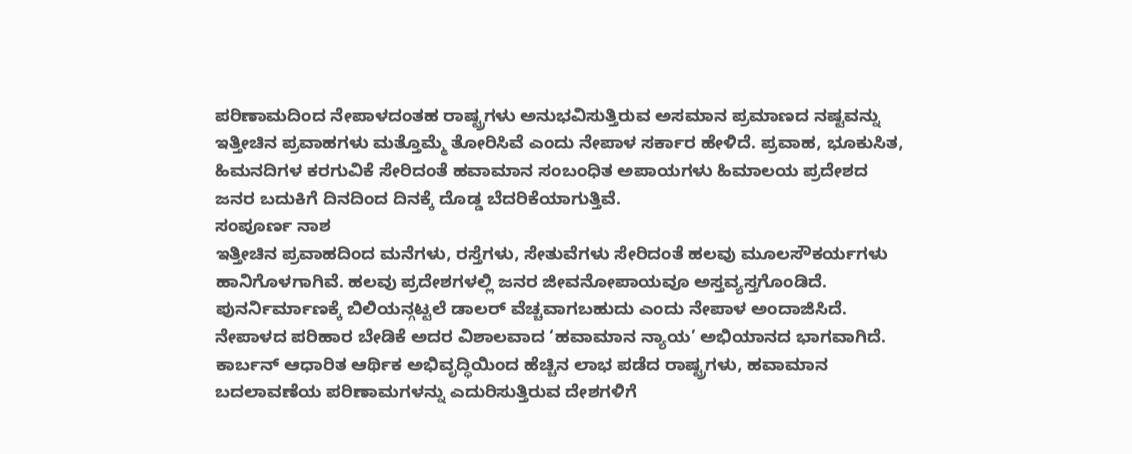ಪರಿಣಾಮದಿಂದ ನೇಪಾಳದಂತಹ ರಾಷ್ಟ್ರಗಳು ಅನುಭವಿಸುತ್ತಿರುವ ಅಸಮಾನ ಪ್ರಮಾಣದ ನಷ್ಟವನ್ನು ಇತ್ತೀಚಿನ ಪ್ರವಾಹಗಳು ಮತ್ತೊಮ್ಮೆ ತೋರಿಸಿವೆ ಎಂದು ನೇಪಾಳ ಸರ್ಕಾರ ಹೇಳಿದೆ. ಪ್ರವಾಹ, ಭೂಕುಸಿತ, ಹಿಮನದಿಗಳ ಕರಗುವಿಕೆ ಸೇರಿದಂತೆ ಹವಾಮಾನ ಸಂಬಂಧಿತ ಅಪಾಯಗಳು ಹಿಮಾಲಯ ಪ್ರದೇಶದ ಜನರ ಬದುಕಿಗೆ ದಿನದಿಂದ ದಿನಕ್ಕೆ ದೊಡ್ಡ ಬೆದರಿಕೆಯಾಗುತ್ತಿವೆ.
ಸಂಪೂರ್ಣ ನಾಶ
ಇತ್ತೀಚಿನ ಪ್ರವಾಹದಿಂದ ಮನೆಗಳು, ರಸ್ತೆಗಳು, ಸೇತುವೆಗಳು ಸೇರಿದಂತೆ ಹಲವು ಮೂಲಸೌಕರ್ಯಗಳು ಹಾನಿಗೊಳಗಾಗಿವೆ. ಹಲವು ಪ್ರದೇಶಗಳಲ್ಲಿ ಜನರ ಜೀವನೋಪಾಯವೂ ಅಸ್ತವ್ಯಸ್ತಗೊಂಡಿದೆ. ಪುನರ್ನಿರ್ಮಾಣಕ್ಕೆ ಬಿಲಿಯನ್ಗಟ್ಟಲೆ ಡಾಲರ್ ವೆಚ್ಚವಾಗಬಹುದು ಎಂದು ನೇಪಾಳ ಅಂದಾಜಿಸಿದೆ.
ನೇಪಾಳದ ಪರಿಹಾರ ಬೇಡಿಕೆ ಅದರ ವಿಶಾಲವಾದ ‘ಹವಾಮಾನ ನ್ಯಾಯ’ ಅಭಿಯಾನದ ಭಾಗವಾಗಿದೆ. ಕಾರ್ಬನ್ ಆಧಾರಿತ ಆರ್ಥಿಕ ಅಭಿವೃದ್ಧಿಯಿಂದ ಹೆಚ್ಚಿನ ಲಾಭ ಪಡೆದ ರಾಷ್ಟ್ರಗಳು, ಹವಾಮಾನ ಬದಲಾವಣೆಯ ಪರಿಣಾಮಗಳನ್ನು ಎದುರಿಸುತ್ತಿರುವ ದೇಶಗಳಿಗೆ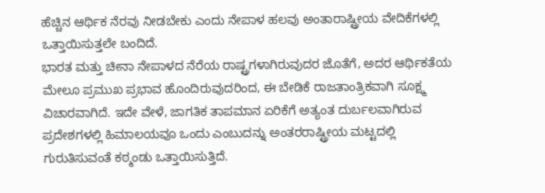ಹೆಚ್ಚಿನ ಆರ್ಥಿಕ ನೆರವು ನೀಡಬೇಕು ಎಂದು ನೇಪಾಳ ಹಲವು ಅಂತಾರಾಷ್ಟ್ರೀಯ ವೇದಿಕೆಗಳಲ್ಲಿ ಒತ್ತಾಯಿಸುತ್ತಲೇ ಬಂದಿದೆ.
ಭಾರತ ಮತ್ತು ಚೀನಾ ನೇಪಾಳದ ನೆರೆಯ ರಾಷ್ಟ್ರಗಳಾಗಿರುವುದರ ಜೊತೆಗೆ, ಅದರ ಆರ್ಥಿಕತೆಯ ಮೇಲೂ ಪ್ರಮುಖ ಪ್ರಭಾವ ಹೊಂದಿರುವುದರಿಂದ, ಈ ಬೇಡಿಕೆ ರಾಜತಾಂತ್ರಿಕವಾಗಿ ಸೂಕ್ಷ್ಮ ವಿಚಾರವಾಗಿದೆ. ಇದೇ ವೇಳೆ, ಜಾಗತಿಕ ತಾಪಮಾನ ಏರಿಕೆಗೆ ಅತ್ಯಂತ ದುರ್ಬಲವಾಗಿರುವ ಪ್ರದೇಶಗಳಲ್ಲಿ ಹಿಮಾಲಯವೂ ಒಂದು ಎಂಬುದನ್ನು ಅಂತರರಾಷ್ಟ್ರೀಯ ಮಟ್ಟದಲ್ಲಿ ಗುರುತಿಸುವಂತೆ ಕಠ್ಮಂಡು ಒತ್ತಾಯಿಸುತ್ತಿದೆ.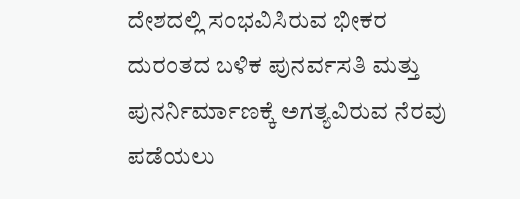ದೇಶದಲ್ಲಿ ಸಂಭವಿಸಿರುವ ಭೀಕರ ದುರಂತದ ಬಳಿಕ ಪುನರ್ವಸತಿ ಮತ್ತು ಪುನರ್ನಿರ್ಮಾಣಕ್ಕೆ ಅಗತ್ಯವಿರುವ ನೆರವು ಪಡೆಯಲು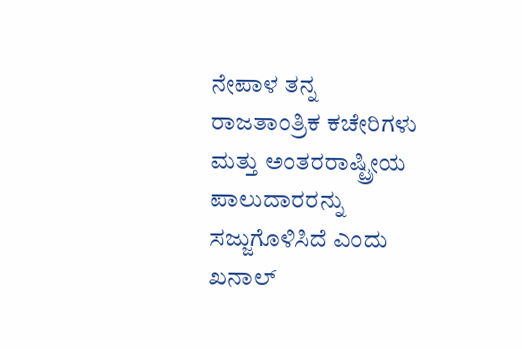ನೇಪಾಳ ತನ್ನ ರಾಜತಾಂತ್ರಿಕ ಕಚೇರಿಗಳು ಮತ್ತು ಅಂತರರಾಷ್ಟ್ರೀಯ ಪಾಲುದಾರರನ್ನು ಸಜ್ಜುಗೊಳಿಸಿದೆ ಎಂದು ಖನಾಲ್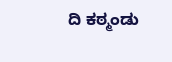ದಿ ಕಠ್ಮಂಡು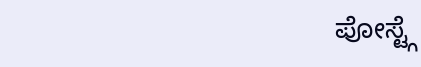ಪೋಸ್ಟ್ಗೆ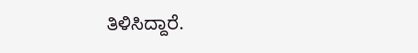ತಿಳಿಸಿದ್ದಾರೆ.